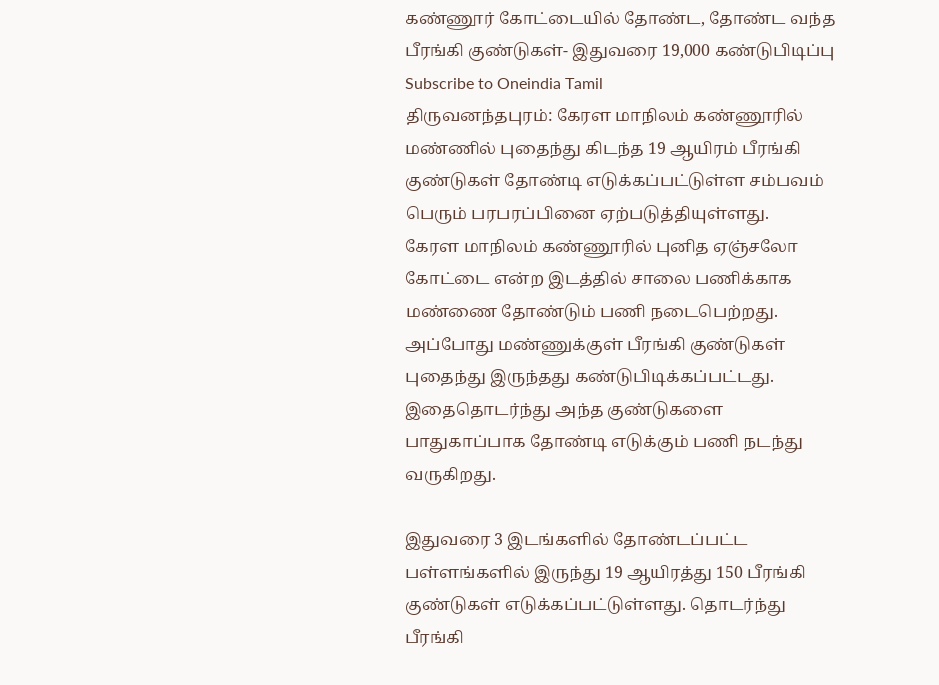கண்ணூர் கோட்டையில் தோண்ட, தோண்ட வந்த பீரங்கி குண்டுகள்- இதுவரை 19,000 கண்டுபிடிப்பு
Subscribe to Oneindia Tamil
திருவனந்தபுரம்: கேரள மாநிலம் கண்ணூரில் மண்ணில் புதைந்து கிடந்த 19 ஆயிரம் பீரங்கி குண்டுகள் தோண்டி எடுக்கப்பட்டுள்ள சம்பவம் பெரும் பரபரப்பினை ஏற்படுத்தியுள்ளது.
கேரள மாநிலம் கண்ணூரில் புனித ஏஞ்சலோ கோட்டை என்ற இடத்தில் சாலை பணிக்காக மண்ணை தோண்டும் பணி நடைபெற்றது. அப்போது மண்ணுக்குள் பீரங்கி குண்டுகள் புதைந்து இருந்தது கண்டுபிடிக்கப்பட்டது. இதைதொடர்ந்து அந்த குண்டுகளை பாதுகாப்பாக தோண்டி எடுக்கும் பணி நடந்து வருகிறது.

இதுவரை 3 இடங்களில் தோண்டப்பட்ட பள்ளங்களில் இருந்து 19 ஆயிரத்து 150 பீரங்கி குண்டுகள் எடுக்கப்பட்டுள்ளது. தொடர்ந்து பீரங்கி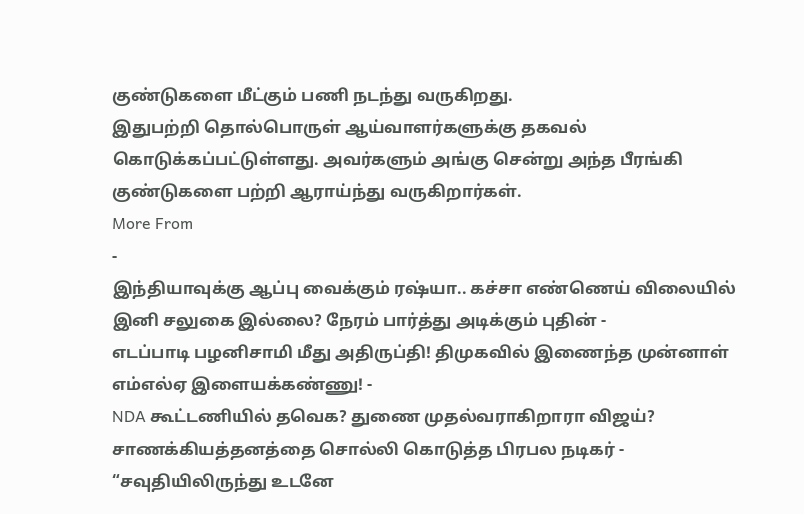குண்டுகளை மீட்கும் பணி நடந்து வருகிறது.
இதுபற்றி தொல்பொருள் ஆய்வாளர்களுக்கு தகவல் கொடுக்கப்பட்டுள்ளது. அவர்களும் அங்கு சென்று அந்த பீரங்கி குண்டுகளை பற்றி ஆராய்ந்து வருகிறார்கள்.
More From
-
இந்தியாவுக்கு ஆப்பு வைக்கும் ரஷ்யா.. கச்சா எண்ணெய் விலையில் இனி சலுகை இல்லை? நேரம் பார்த்து அடிக்கும் புதின் -
எடப்பாடி பழனிசாமி மீது அதிருப்தி! திமுகவில் இணைந்த முன்னாள் எம்எல்ஏ இளையக்கண்ணு! -
NDA கூட்டணியில் தவெக? துணை முதல்வராகிறாரா விஜய்? சாணக்கியத்தனத்தை சொல்லி கொடுத்த பிரபல நடிகர் -
“சவுதியிலிருந்து உடனே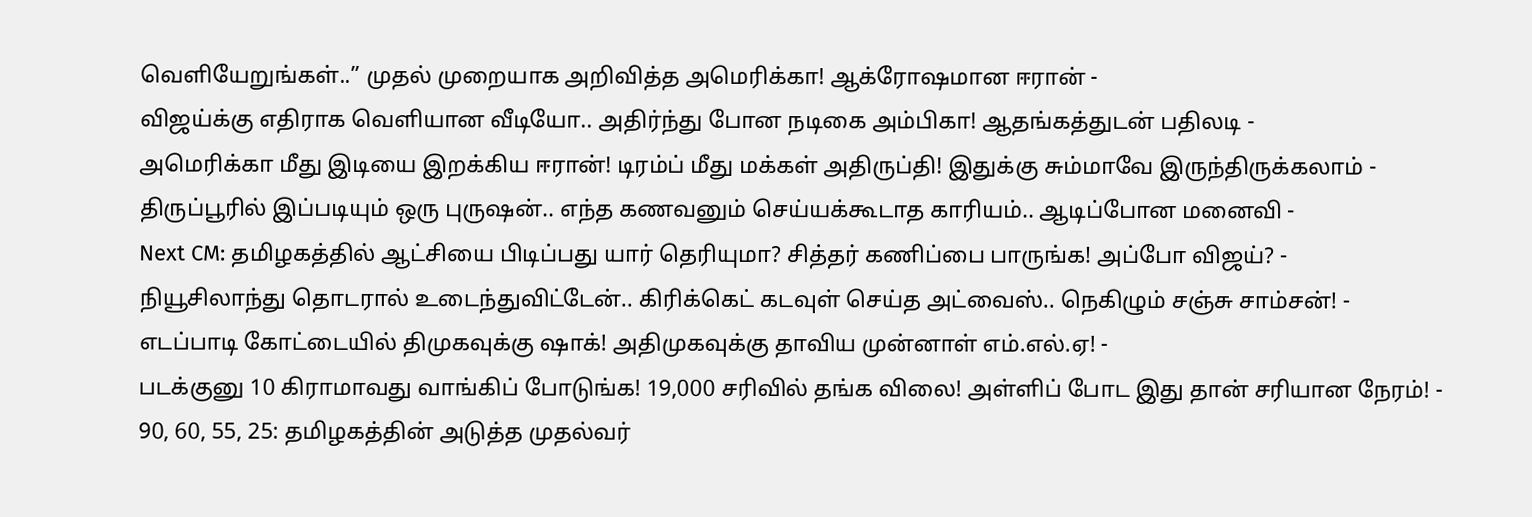வெளியேறுங்கள்..” முதல் முறையாக அறிவித்த அமெரிக்கா! ஆக்ரோஷமான ஈரான் -
விஜய்க்கு எதிராக வெளியான வீடியோ.. அதிர்ந்து போன நடிகை அம்பிகா! ஆதங்கத்துடன் பதிலடி -
அமெரிக்கா மீது இடியை இறக்கிய ஈரான்! டிரம்ப் மீது மக்கள் அதிருப்தி! இதுக்கு சும்மாவே இருந்திருக்கலாம் -
திருப்பூரில் இப்படியும் ஒரு புருஷன்.. எந்த கணவனும் செய்யக்கூடாத காரியம்.. ஆடிப்போன மனைவி -
Next CM: தமிழகத்தில் ஆட்சியை பிடிப்பது யார் தெரியுமா? சித்தர் கணிப்பை பாருங்க! அப்போ விஜய்? -
நியூசிலாந்து தொடரால் உடைந்துவிட்டேன்.. கிரிக்கெட் கடவுள் செய்த அட்வைஸ்.. நெகிழும் சஞ்சு சாம்சன்! -
எடப்பாடி கோட்டையில் திமுகவுக்கு ஷாக்! அதிமுகவுக்கு தாவிய முன்னாள் எம்.எல்.ஏ! -
படக்குனு 10 கிராமாவது வாங்கிப் போடுங்க! 19,000 சரிவில் தங்க விலை! அள்ளிப் போட இது தான் சரியான நேரம்! -
90, 60, 55, 25: தமிழகத்தின் அடுத்த முதல்வர்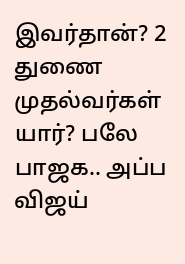இவர்தான்? 2 துணை முதல்வர்கள் யார்? பலே பாஜக.. அப்ப விஜய்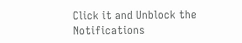Click it and Unblock the Notifications